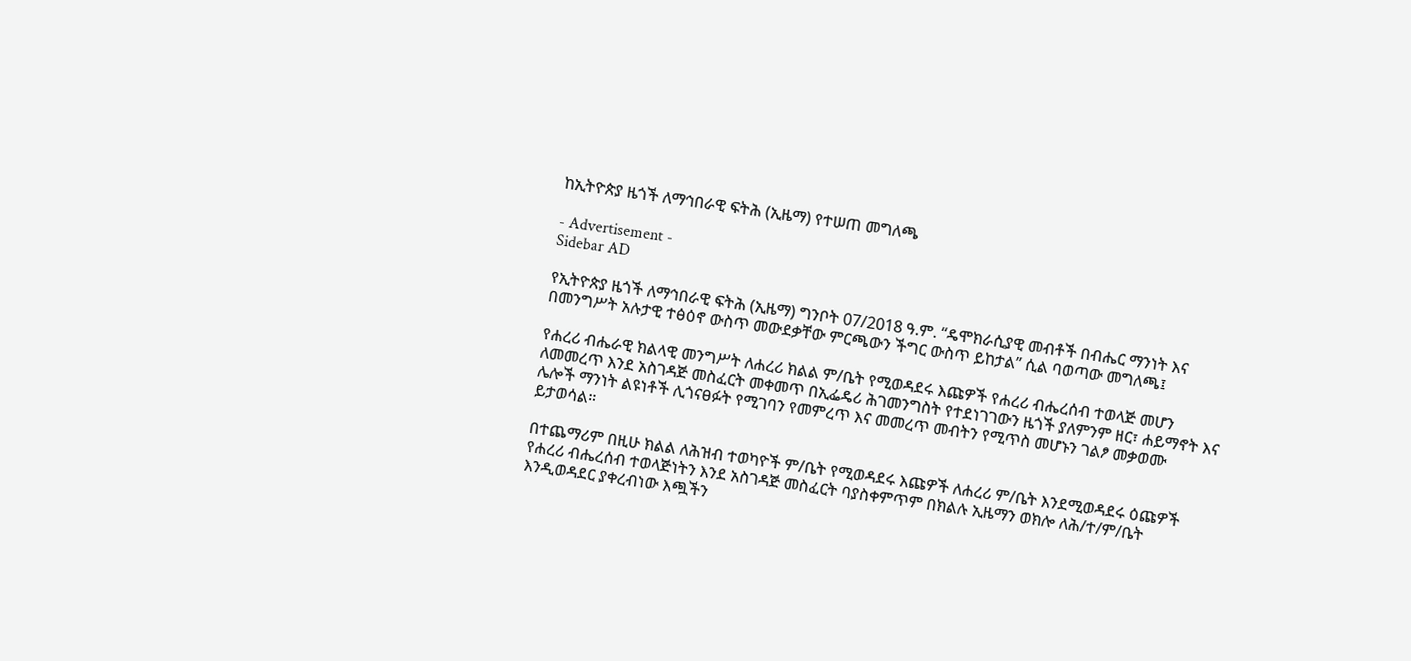ከኢትዮጵያ ዜጎች ለማኅበራዊ ፍትሕ (ኢዜማ) የተሠጠ መግለጫ

- Advertisement -
Sidebar AD

የኢትዮጵያ ዜጎች ለማኅበራዊ ፍትሕ (ኢዜማ) ግንቦት 07/2018 ዓ.ም. “ዴሞክራሲያዊ መብቶች በብሔር ማንነት እና በመንግሥት አሉታዊ ተፅዕኖ ውስጥ መውደቃቸው ምርጫውን ችግር ውስጥ ይከታል” ሲል ባወጣው መግለጫ፤

የሐረሪ ብሔራዊ ክልላዊ መንግሥት ለሐረሪ ክልል ም/ቤት የሚወዳደሩ እጩዎች የሐረሪ ብሔረሰብ ተወላጅ መሆን ለመመረጥ እንደ አስገዳጅ መስፈርት መቀመጥ በኢፌዴሪ ሕገመንግስት የተደነገገውን ዜጎች ያለምንም ዘር፣ ሐይማኖት እና ሌሎች ማንነት ልዩነቶች ሊጎናፀፉት የሚገባን የመምረጥ እና መመረጥ መብትን የሚጥስ መሆኑን ገልፆ መቃወሙ ይታወሳል።

በተጨማሪም በዚሁ ክልል ለሕዝብ ተወካዮች ም/ቤት የሚወዳደሩ እጩዎች ለሐረሪ ም/ቤት እንደሚወዳደሩ ዕጩዎች የሐረሪ ብሔረሰብ ተወላጅነትን እንደ አስገዳጅ መስፈርት ባያስቀምጥም በክልሉ ኢዜማን ወክሎ ለሕ/ተ/ም/ቤት እንዲወዳደር ያቀረብነው እጯችን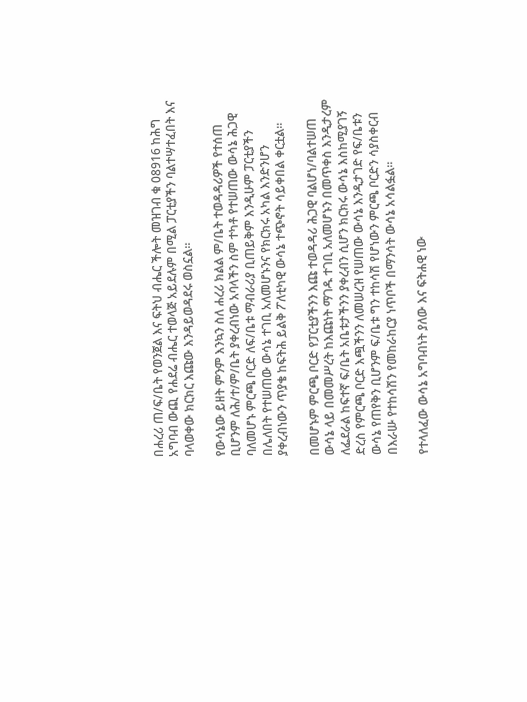በሐረሪ ጠ/ፍ/ቤት የወንጀል እና ፍትህ ብሔር ችሎት መዝገብ ቁ 08916 ከሕግ አግባብ ውጪ የሐደሬ ብሔር ተወላጅ አይደሉም በሚል ፓርቲያችን ባልተሣተፈበት እና ባላወቀው ክርክር እጩው እንዳይወዳደሩ ወስኗል።

የውሳኔው ይዘት ምንም እንኳን ስለ ሐረሪ ክልል ም/ቤት ተወዳዳሪዎች የተሰጠ ቢሆንም ለሕ/ተ/ም/ቤት ያቀረብነው አባላችን ስም ተካቶ የተሠጠው ውሳኔ ሕጋዊ ባለመሆኑ ምርጫ ቦርድ ለፍ/ቤቱ ማብራሪያ ቢጠይቅም እንዲሁም ፓርቲያችን በሌለበት የተሠጠው ውሳኔ ተገቢ አለመሆኑንና የክርክሩ አካል እንድንሆን ያቀረብነውን ጥያቄ ከፍትሕ ይልቅ ፖለቲካዊ ውሳኔ ተጭኖት ሳይቀበል ቀርቷል።

በመሆኑም ምርጫ ቦርድ የፓርቲያችንን እጩ ተወዳዳሪ ሕጋዊ ባልሆነ/ባልተሠጠ ውሳኔ ላይ በመመሥረት ከእጩነት ማገዱ ተገቢ አለመሆኑን በመጥቀስ እንዲታረም ለፌደራል ከፍተኛ ፍ/ቤት አቤቱታችንን ያቀረብን ሲሆን ክርክሩ ውሳኔ እስከሚያገኝ ድረስ የምርጫ ቦርድ እጯችንን ለመሠረዝ የሠጠው ውሳኔ እንዲታገድ የፍ/ቤቱን ውሳኔ የጠየቅን ቢሆንም ፍ/ቤቱ ግን ተከሳሽ የሆነውን ምርጫ ቦርድን ሳያስቀርብ በእራሡ የተከሳሽን የመከራከርያ ነጥቦች በማንሳት ውሳኔ አሳልፏል።

የተላለፈው ውሳኔ አግባብነት ያለው እና ፍትሐዊ ነው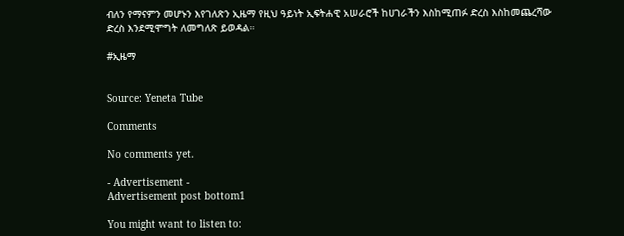ብለን የማናምን መሆኑን እየገለጽን ኢዜማ የዚህ ዓይነት ኢፍትሐዊ አሠራሮች ከሀገራችን እስከሚጠፉ ድረስ እስከመጨረሻው ድረስ እንደሚሞግት ለመግለጽ ይወዳል።

#ኢዜማ


Source: Yeneta Tube

Comments

No comments yet.

- Advertisement -
Advertisement post bottom1

You might want to listen to: